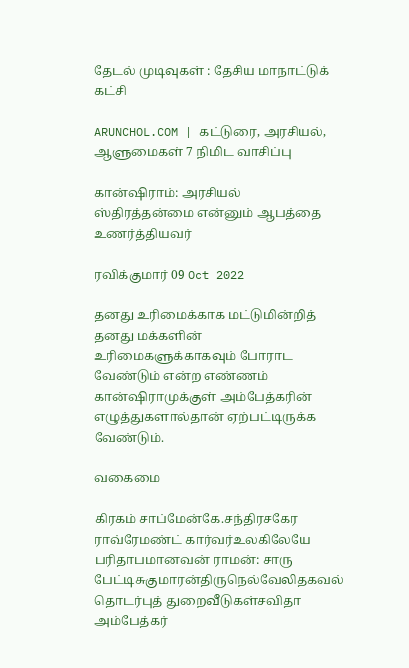தேடல் முடிவுகள் : தேசிய மாநாட்டுக் கட்சி

ARUNCHOL.COM | கட்டுரை, அரசியல், ஆளுமைகள் 7 நிமிட வாசிப்பு

கான்ஷிராம்: அரசியல் ஸ்திரத்தன்மை என்னும் ஆபத்தை உணர்த்தியவர்

ரவிக்குமார் 09 Oct 2022

தனது உரிமைக்காக மட்டுமின்றித் தனது மக்களின் உரிமைகளுக்காகவும் போராட வேண்டும் என்ற எண்ணம் கான்ஷிராமுக்குள் அம்பேத்கரின் எழுத்துகளால்தான் ஏற்பட்டிருக்க வேண்டும்.

வகைமை

கிரகம் சாப்மேன்கே.சந்திரசகேர ராவ்ரேமண்ட் கார்வர்உலகிலேயே பரிதாபமானவன் ராமன்: சாரு பேட்டிசுகுமாரன்திருநெல்வேலிதகவல் தொடர்புத் துறைவீடுகள்சவிதா அம்பேத்கர்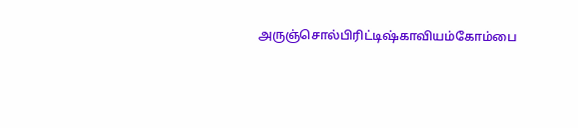அருஞ்சொல்பிரிட்டிஷ்காவியம்கோம்பை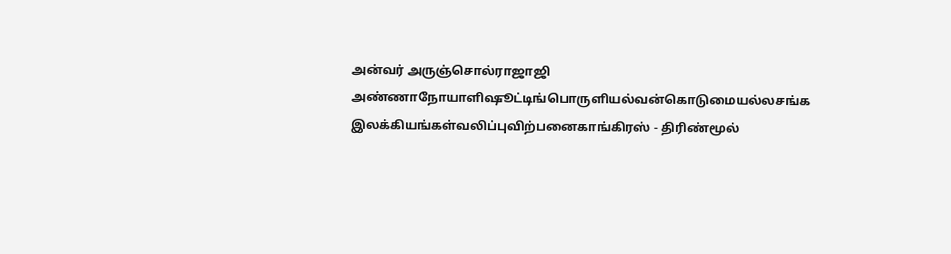அன்வர் அருஞ்சொல்ராஜாஜி அண்ணாநோயாளிஷூட்டிங்பொருளியல்வன்கொடுமையல்லசங்க இலக்கியங்கள்வலிப்புவிற்பனைகாங்கிரஸ் - திரிண்மூல்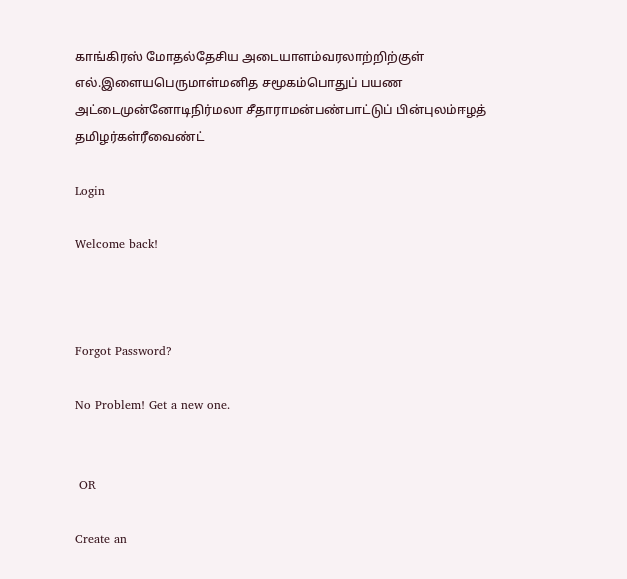காங்கிரஸ் மோதல்தேசிய அடையாளம்வரலாற்றிற்குள் எல்.இளையபெருமாள்மனித சமூகம்பொதுப் பயண அட்டைமுன்னோடிநிர்மலா சீதாராமன்பண்பாட்டுப் பின்புலம்ஈழத் தமிழர்கள்ரீவைண்ட்

Login

Welcome back!



Forgot Password?

No Problem! Get a new one.


 OR

Create an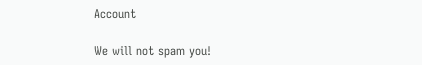Account

We will not spam you!